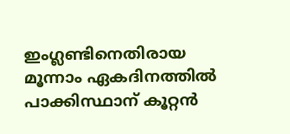ഇംഗ്ലണ്ടിനെതിരായ മൂന്നാം ഏകദിനത്തില്‍ പാക്കിസ്ഥാന് കൂറ്റന്‍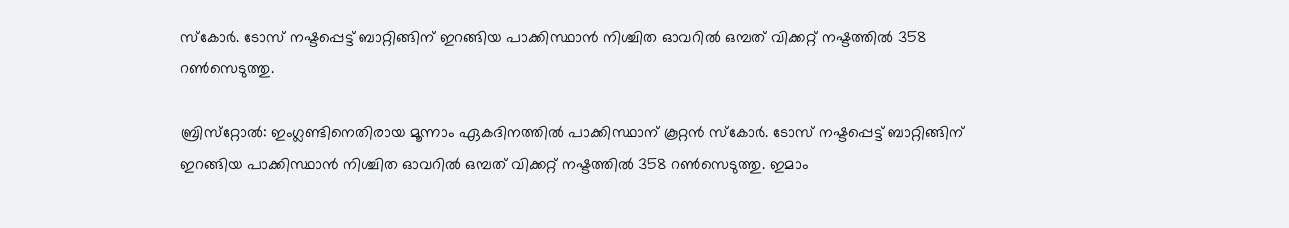സ്‌കോര്‍. ടോസ് നഷ്ടപ്പെട്ട് ബാറ്റിങ്ങിന് ഇറങ്ങിയ പാക്കിസ്ഥാന്‍ നിശ്ചിത ഓവറില്‍ ഒമ്പത് വിക്കറ്റ് നഷ്ടത്തില്‍ 358 റണ്‍സെടുത്തു.

ബ്രിസ്‌റ്റോല്‍: ഇംഗ്ലണ്ടിനെതിരായ മൂന്നാം ഏകദിനത്തില്‍ പാക്കിസ്ഥാന് കൂറ്റന്‍ സ്‌കോര്‍. ടോസ് നഷ്ടപ്പെട്ട് ബാറ്റിങ്ങിന് ഇറങ്ങിയ പാക്കിസ്ഥാന്‍ നിശ്ചിത ഓവറില്‍ ഒമ്പത് വിക്കറ്റ് നഷ്ടത്തില്‍ 358 റണ്‍സെടുത്തു. ഇമാം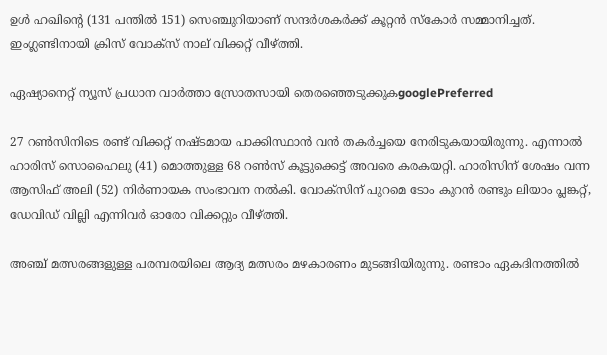ഉള്‍ ഹഖിന്റെ (131 പന്തില്‍ 151) സെഞ്ചുറിയാണ് സന്ദര്‍ശകര്‍ക്ക് കൂറ്റന്‍ സ്‌കോര്‍ സമ്മാനിച്ചത്. ഇംഗ്ലണ്ടിനായി ക്രിസ് വോക്‌സ് നാല് വിക്കറ്റ് വീഴ്ത്തി.

ഏഷ്യാനെറ്റ് ന്യൂസ് പ്രധാന വാർത്താ സ്രോതസായി തെരഞ്ഞെടുക്കുകgooglePreferred

27 റണ്‍സിനിടെ രണ്ട് വിക്കറ്റ് നഷ്ടമായ പാക്കിസ്ഥാന്‍ വന്‍ തകര്‍ച്ചയെ നേരിടുകയായിരുന്നു. എന്നാല്‍ ഹാരിസ് സൊഹൈലു (41) മൊത്തുള്ള 68 റണ്‍സ് കൂട്ടുക്കെട്ട് അവരെ കരകയറ്റി. ഹാരിസിന് ശേഷം വന്ന ആസിഫ് അലി (52) നിര്‍ണായക സംഭാവന നല്‍കി. വോക്‌സിന് പുറമെ ടോം കുറന്‍ രണ്ടും ലിയാം പ്ലങ്കറ്റ്, ഡേവിഡ് വില്ലി എന്നിവര്‍ ഓരോ വിക്കറ്റും വീഴ്ത്തി.

അഞ്ച് മത്സരങ്ങളുള്ള പരമ്പരയിലെ ആദ്യ മത്സരം മഴകാരണം മുടങ്ങിയിരുന്നു. രണ്ടാം ഏകദിനത്തില്‍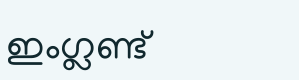ഇംഗ്ലണ്ട്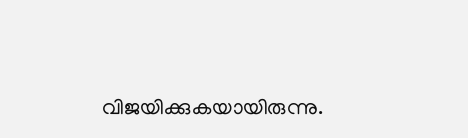വിജയിക്കുകയായിരുന്നു.